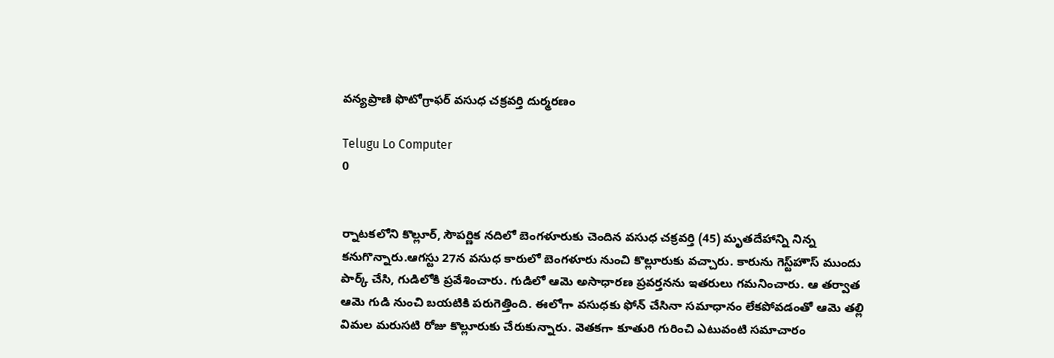వన్యప్రాణి ఫొటోగ్రాఫర్ వసుధ చక్రవర్తి దుర్మరణం

Telugu Lo Computer
0


ర్నాటకలోని కొల్లూర్‌, సౌపర్ణిక నదిలో బెంగళూరుకు చెందిన వసుధ చక్రవర్తి (45) మృతదేహాన్ని నిన్న కనుగొన్నారు.ఆగస్టు 27న వసుధ కారులో బెంగళూరు నుంచి కొల్లూరుకు వచ్చారు. కారును గెస్ట్‌హౌస్ ముందు పార్క్ చేసి, గుడిలోకి ప్రవేశించారు. గుడిలో ఆమె అసాధారణ ప్రవర్తనను ఇతరులు గమనించారు. ఆ తర్వాత ఆమె గుడి నుంచి బయటికి పరుగెత్తింది. ఈలోగా వసుధకు ఫోన్ చేసినా సమాధానం లేకపోవడంతో ఆమె తల్లి విమల మరుసటి రోజు కొల్లూరుకు చేరుకున్నారు. వెతకగా కూతురి గురించి ఎటువంటి సమాచారం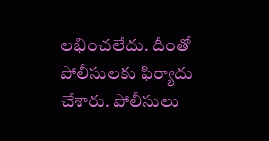లభించలేదు. దీంతో పోలీసులకు ఫిర్యాదు చేశారు. పోలీసులు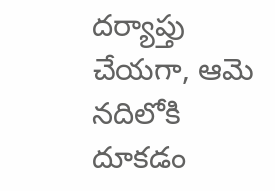దర్యాప్తు చేయగా, ఆమె నదిలోకి దూకడం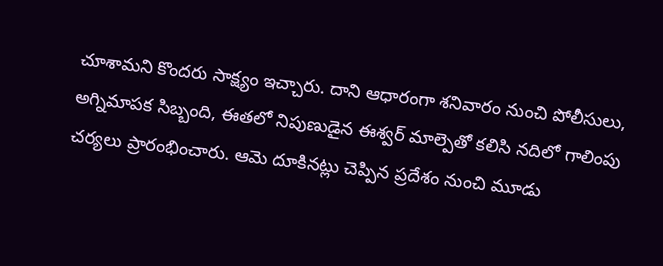చూశామని కొందరు సాక్ష్యం ఇచ్చారు. దాని ఆధారంగా శనివారం నుంచి పోలీసులు, అగ్నిమాపక సిబ్బంది, ఈతలో నిపుణుడైన ఈశ్వర్ మాల్పెతో కలిసి నదిలో గాలింపు చర్యలు ప్రారంభించారు. ఆమె దూకినట్లు చెప్పిన ప్రదేశం నుంచి మూడు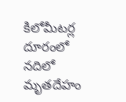కిలోమీటర్ల దూరంలో నదిలో మృతదేహం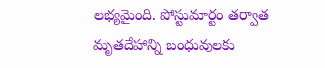లభ్యమైంది. పోస్టుమార్టం తర్వాత మృతదేహాన్ని బంధువులకు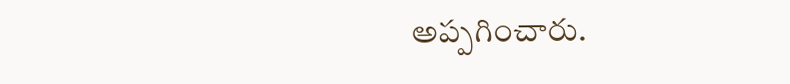అప్పగించారు.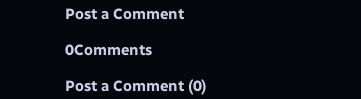Post a Comment

0Comments

Post a Comment (0)